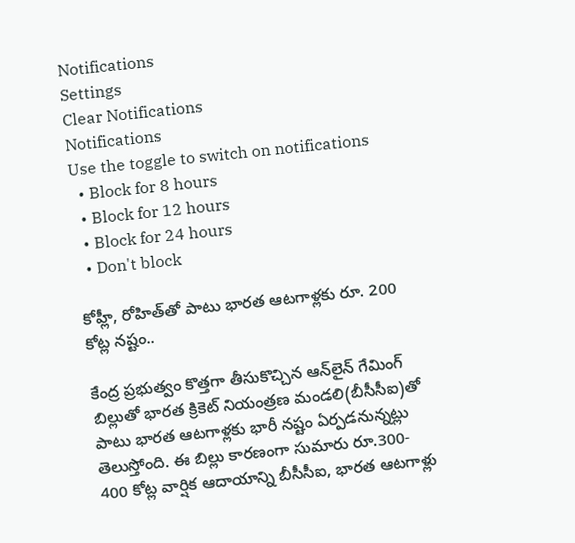Notifications
Settings
Clear Notifications
Notifications
Use the toggle to switch on notifications
  • Block for 8 hours
  • Block for 12 hours
  • Block for 24 hours
  • Don't block

కోహ్లీ, రోహిత్‌తో పాటు భారత ఆటగాళ్లకు రూ. 200 కోట్ల నష్టం..

కేంద్ర ప్రభుత్వం కొత్తగా తీసుకొచ్చిన ఆన్‌లైన్ గేమింగ్ బిల్లుతో భారత క్రికెట్ నియంత్రణ మండలి(బీసీసీఐ)తో పాటు భారత ఆటగాళ్లకు భారీ నష్టం ఏర్పడనున్నట్లు తెలుస్తోంది. ఈ బిల్లు కారణంగా సుమారు రూ.300- 400 కోట్ల వార్షిక ఆదాయాన్ని బీసీసీఐ‌, భారత ఆటగాళ్లు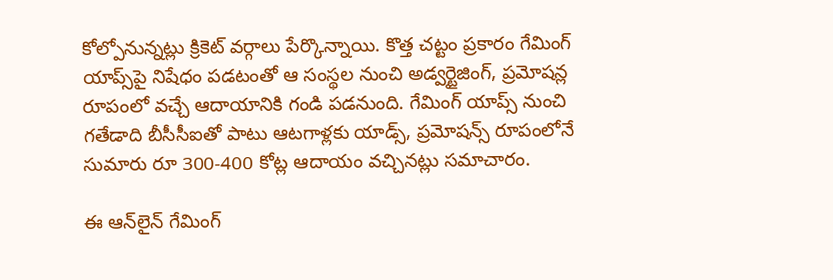కోల్పోనున్నట్లు క్రికెట్ వర్గాలు పేర్కొన్నాయి. కొత్త చట్టం ప్రకారం గేమింగ్ యాప్స్‌పై నిషేధం పడటంతో ఆ సంస్థల నుంచి అడ్వర్టైజింగ్, ప్రమోషన్ల రూపంలో వచ్చే ఆదాయానికి గండి పడనుంది. గేమింగ్ యాప్స్ నుంచి గతేడాది బీసీసీఐతో పాటు ఆటగాళ్లకు యాడ్స్, ప్రమోషన్స్ రూపంలోనే సుమారు రూ 300-400 కోట్ల ఆదాయం వచ్చినట్లు సమాచారం.

ఈ ఆన్‌లైన్ గేమింగ్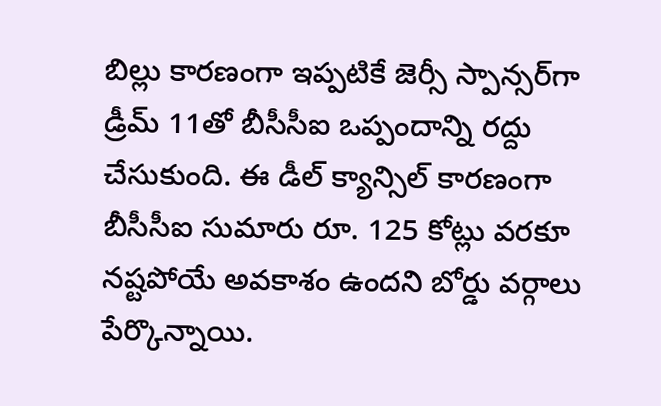బిల్లు కారణంగా ఇప్పటికే జెర్సీ స్పాన్సర్‌గా డ్రీమ్ 11తో బీసీసీఐ ఒప్పందాన్ని రద్దు చేసుకుంది. ఈ డీల్ క్యాన్సిల్ కారణంగా బీసీసీఐ సుమారు రూ. 125 కోట్లు వరకూ నష్టపోయే అవకాశం ఉందని బోర్డు వర్గాలు పేర్కొన్నాయి.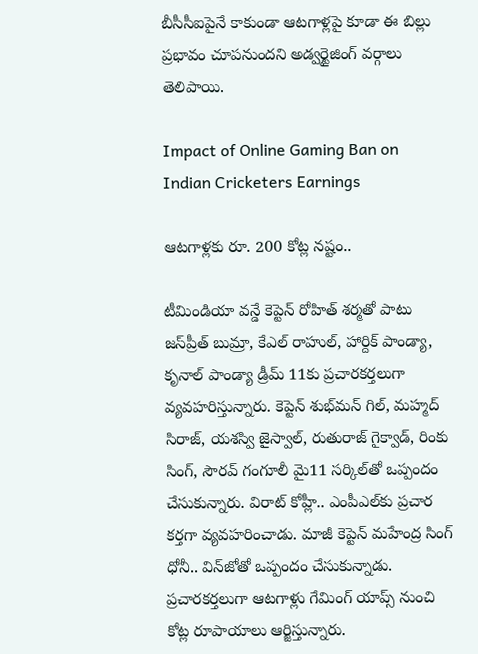బీసీసీఐపైనే కాకుండా ఆటగాళ్లపై కూడా ఈ బిల్లు ప్రభావం చూపనుందని అడ్వర్టైజింగ్ వర్గాలు తెలిపాయి.

Impact of Online Gaming Ban on Indian Cricketers Earnings

ఆటగాళ్లకు రూ. 200 కోట్ల నష్టం..

టీమిండియా వన్డే కెప్టెన్ రోహిత్ శర్మతో పాటు జస్‌ప్రీత్ బుమ్రా, కేఎల్ రాహుల్, హార్దిక్ పాండ్యా, కృనాల్ పాండ్యా డ్రీమ్ 11కు ప్రచారకర్తలుగా వ్యవహరిస్తున్నారు. కెప్టెన్ శుభ్‌మన్ గిల్, మహ్మద్ సిరాజ్, యశస్వి జైస్వాల్, రుతురాజ్ గైక్వాడ్, రింకు సింగ్, సౌరవ్ గంగూలీ మై11 సర్కిల్‌తో ఒప్పందం చేసుకున్నారు. విరాట్ కోహ్లీ.. ఎంపీఎల్‌కు ప్రచార కర్తగా వ్యవహరించాడు. మాజీ కెప్టెన్‌ మహేంద్ర సింగ్ ధోనీ.. విన్‌జోతో ఒప్పందం చేసుకున్నాడు. ప్రచారకర్తలుగా ఆటగాళ్లు గేమింగ్ యాప్స్ నుంచి కోట్ల రూపాయాలు ఆర్జిస్తున్నారు.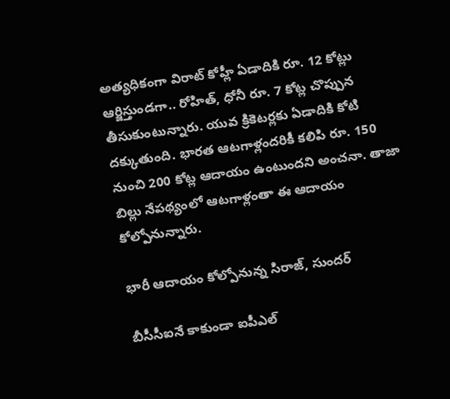అత్యధికంగా విరాట్ కోహ్లీ ఏడాదికి రూ. 12 కోట్లు ఆర్జిస్తుండగా.. రోహిత్, ధోనీ రూ. 7 కోట్ల చొప్పున తీసుకుంటున్నారు. యువ క్రికెటర్లకు ఏడాదికి కోటి దక్కుతుంది. భారత ఆటగాళ్లందరికీ కలిపి రూ. 150 నుంచి 200 కోట్ల ఆదాయం ఉంటుందని అంచనా. తాజా బిల్లు నేపథ్యంలో ఆటగాళ్లంతా ఈ ఆదాయం కోల్పోనున్నారు.

భారీ ఆదాయం కోల్పోనున్న సిరాజ్, సుందర్

బీసీసీఐనే కాకుండా ఐపీఎల్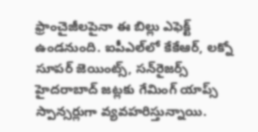ఫ్రాంచైజీలపైనా ఈ బిల్లు ఎఫెక్ట్ ఉండనుంది. ఐపీఎల్‌లో కేకేఆర్, లక్నో సూపర్ జెయింట్స్, సన్‌రైజర్స్ హైదరాబాద్ జట్లకు గేమింగ్ యాప్స్ స్పాన్సర్లుగా వ్యవహరిస్తున్నాయి.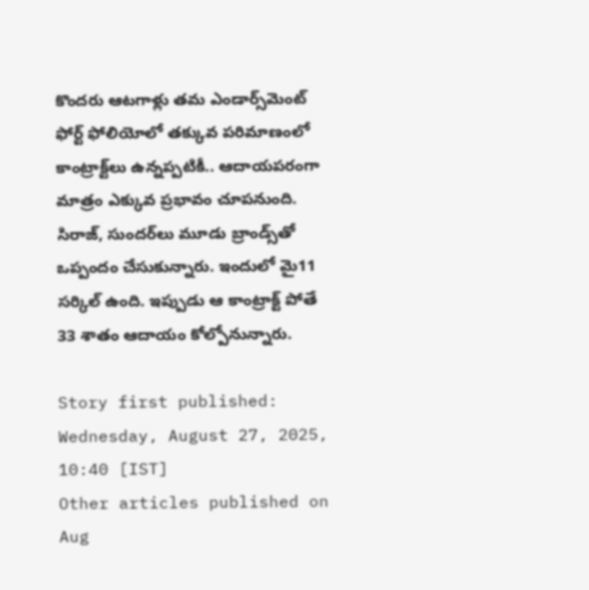కొందరు ఆటగాళ్లు తమ ఎండార్స్‌మెంట్ ఫోర్ట్ ఫోలియోలో తక్కువ పరిమాణంలో కాంట్రాక్ట్‌లు ఉన్నప్పటికీ.. ఆదాయపరంగా మాత్రం ఎక్కువ ప్రభావం చూపనుంది. సిరాజ్, సుందర్‌లు మూడు బ్రాండ్స్‌తో ఒప్పందం చేసుకున్నారు. ఇందులో మై11 సర్కిల్ ఉంది. ఇప్పుడు ఆ కాంట్రాక్ట్ పోతే 33 శాతం ఆదాయం కోల్పోనున్నారు.

Story first published: Wednesday, August 27, 2025, 10:40 [IST]
Other articles published on Aug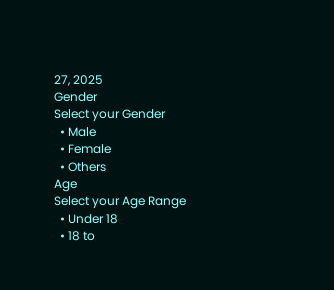27, 2025
Gender
Select your Gender
  • Male
  • Female
  • Others
Age
Select your Age Range
  • Under 18
  • 18 to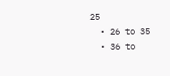25
  • 26 to 35
  • 36 to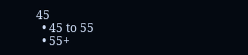45
  • 45 to 55
  • 55+